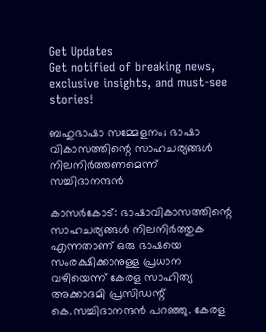Get Updates
Get notified of breaking news, exclusive insights, and must-see stories!

ബഹുഭാഷാ സമ്മേളനം; ഭാഷാ വികാസത്തിന്റെ സാഹചര്യങ്ങള്‍ നിലനിര്‍ത്തണമെന്ന് സച്ചിദാനന്ദൻ

കാസര്‍കോട്: ഭാഷാവികാസത്തിന്റെ സാഹചര്യങ്ങള്‍ നിലനിര്‍ത്തുക എന്നതാണ് ഒരു ഭാഷയെ സംരക്ഷിക്കാനുള്ള പ്രധാന വഴിയെന്ന് കേരള സാഹിത്യ അക്കാദമി പ്രസിഡന്റ് കെ.സച്ചിദാനന്ദന്‍ പറഞ്ഞു. കേരള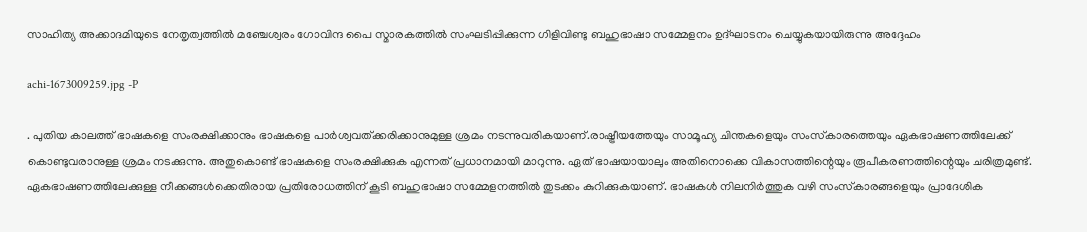സാഹിത്യ അക്കാദമിയുടെ നേതൃത്വത്തില്‍ മഞ്ചേശ്വരം ഗോവിന്ദ പൈ സ്മാരകത്തില്‍ സംഘടിപ്പിക്കുന്ന ഗിളിവിണ്ടു ബഹുഭാഷാ സമ്മേളനം ഉദ്ഘാടനം ചെയ്യുകയായിരുന്നു അദ്ദേഹം

achi-1673009259.jpg -P

. പുതിയ കാലത്ത് ഭാഷകളെ സംരക്ഷിക്കാനും ഭാഷകളെ പാര്‍ശ്വവത്ക്കരിക്കാനുമുള്ള ശ്രമം നടന്നുവരികയാണ്.രാഷ്ട്രീയത്തേയും സാമൂഹ്യ ചിന്തകളെയും സംസ്‌കാരത്തെയും ഏകഭാഷണത്തിലേക്ക് കൊണ്ടുവരാനുള്ള ശ്രമം നടക്കുന്നു. അതുകൊണ്ട് ഭാഷകളെ സംരക്ഷിക്കുക എന്നത് പ്രധാനമായി മാറുന്നു. ഏത് ഭാഷയായാലും അതിനൊക്കെ വികാസത്തിന്റെയും രൂപീകരണത്തിന്റെയും ചരിത്രമുണ്ട്. ഏകഭാഷണത്തിലേക്കുള്ള നീക്കങ്ങള്‍ക്കെതിരായ പ്രതിരോധത്തിന് കൂടി ബഹുഭാഷാ സമ്മേളനത്തില്‍ തുടക്കം കുറിക്കുകയാണ്. ഭാഷകള്‍ നിലനിര്‍ത്തുക വഴി സംസ്‌കാരങ്ങളെയും പ്രാദേശിക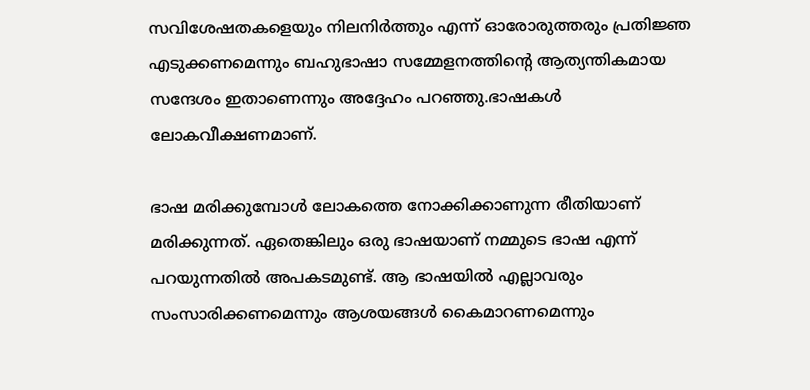സവിശേഷതകളെയും നിലനിര്‍ത്തും എന്ന് ഓരോരുത്തരും പ്രതിജ്ഞ എടുക്കണമെന്നും ബഹുഭാഷാ സമ്മേളനത്തിന്റെ ആത്യന്തികമായ സന്ദേശം ഇതാണെന്നും അദ്ദേഹം പറഞ്ഞു.ഭാഷകള്‍ ലോകവീക്ഷണമാണ്.

ഭാഷ മരിക്കുമ്പോള്‍ ലോകത്തെ നോക്കിക്കാണുന്ന രീതിയാണ് മരിക്കുന്നത്. ഏതെങ്കിലും ഒരു ഭാഷയാണ് നമ്മുടെ ഭാഷ എന്ന് പറയുന്നതില്‍ അപകടമുണ്ട്. ആ ഭാഷയില്‍ എല്ലാവരും സംസാരിക്കണമെന്നും ആശയങ്ങള്‍ കൈമാറണമെന്നും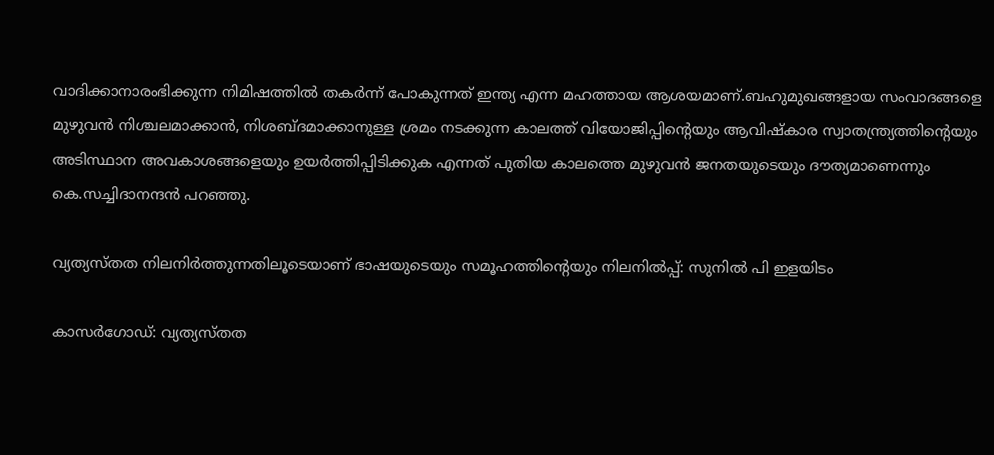വാദിക്കാനാരംഭിക്കുന്ന നിമിഷത്തില്‍ തകര്‍ന്ന് പോകുന്നത് ഇന്ത്യ എന്ന മഹത്തായ ആശയമാണ്.ബഹുമുഖങ്ങളായ സംവാദങ്ങളെ മുഴുവന്‍ നിശ്ചലമാക്കാന്‍, നിശബ്ദമാക്കാനുള്ള ശ്രമം നടക്കുന്ന കാലത്ത് വിയോജിപ്പിന്റെയും ആവിഷ്‌കാര സ്വാതന്ത്ര്യത്തിന്റെയും അടിസ്ഥാന അവകാശങ്ങളെയും ഉയര്‍ത്തിപ്പിടിക്കുക എന്നത് പുതിയ കാലത്തെ മുഴുവന്‍ ജനതയുടെയും ദൗത്യമാണെന്നും കെ.സച്ചിദാനന്ദന്‍ പറഞ്ഞു.

വ്യത്യസ്തത നിലനിർത്തുന്നതിലൂടെയാണ് ഭാഷയുടെയും സമൂഹത്തിന്റെയും നിലനിൽപ്പ്: സുനിൽ പി ഇളയിടം

കാസർഗോഡ്: വ്യത്യസ്തത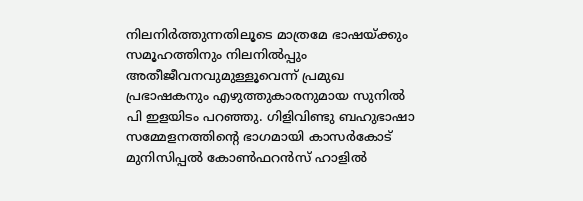നിലനിർത്തുന്നതിലൂടെ മാത്രമേ ഭാഷയ്ക്കും സമൂഹത്തിനും നിലനിൽപ്പും അതീജീവനവുമുള്ളൂവെന്ന് പ്രമുഖ പ്രഭാഷകനും എഴുത്തുകാരനുമായ സുനിൽ പി ഇളയിടം പറഞ്ഞു. ഗിളിവിണ്ടു ബഹുഭാഷാ സമ്മേളനത്തിന്റെ ഭാഗമായി കാസർകോട് മുനിസിപ്പൽ കോൺഫറൻസ് ഹാളിൽ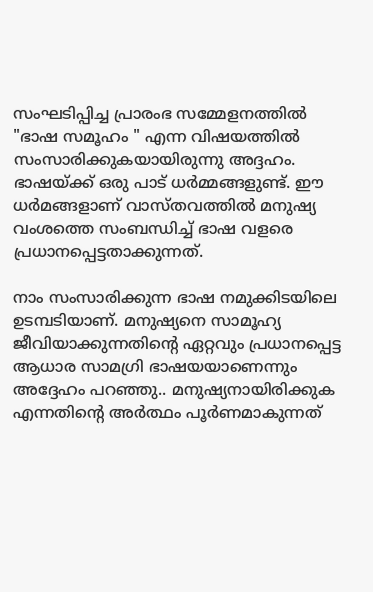സംഘടിപ്പിച്ച പ്രാരംഭ സമ്മേളനത്തിൽ "ഭാഷ സമൂഹം " എന്ന വിഷയത്തിൽ സംസാരിക്കുകയായിരുന്നു അദ്ദഹം. ഭാഷയ്ക്ക് ഒരു പാട് ധർമ്മങ്ങളുണ്ട്. ഈ ധർമങ്ങളാണ് വാസ്തവത്തിൽ മനുഷ്യ വംശത്തെ സംബന്ധിച്ച് ഭാഷ വളരെ പ്രധാനപ്പെട്ടതാക്കുന്നത്.

നാം സംസാരിക്കുന്ന ഭാഷ നമുക്കിടയിലെ ഉടമ്പടിയാണ്. മനുഷ്യനെ സാമൂഹ്യ ജീവിയാക്കുന്നതിന്റെ ഏറ്റവും പ്രധാനപ്പെട്ട ആധാര സാമഗ്രി ഭാഷയയാണെന്നും അദ്ദേഹം പറഞ്ഞു.. മനുഷ്യനായിരിക്കുക എന്നതിന്റെ അർത്ഥം പൂർണമാകുന്നത്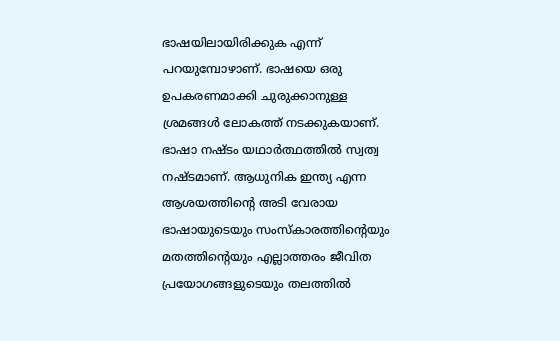ഭാഷയിലായിരിക്കുക എന്ന് പറയുമ്പോഴാണ്. ഭാഷയെ ഒരു ഉപകരണമാക്കി ചുരുക്കാനുള്ള ശ്രമങ്ങൾ ലോകത്ത് നടക്കുകയാണ്. ഭാഷാ നഷ്ടം യഥാർത്ഥത്തിൽ സ്വത്വ നഷ്ടമാണ്. ആധുനിക ഇന്ത്യ എന്ന ആശയത്തിന്റെ അടി വേരായ ഭാഷായുടെയും സംസ്കാരത്തിന്റെയും മതത്തിന്റെയും എല്ലാത്തരം ജീവിത പ്രയോഗങ്ങളുടെയും തലത്തിൽ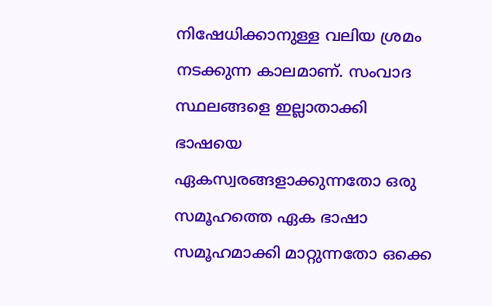നിഷേധിക്കാനുള്ള വലിയ ശ്രമം നടക്കുന്ന കാലമാണ്. സംവാദ സ്ഥലങ്ങളെ ഇല്ലാതാക്കി ഭാഷയെ ഏകസ്വരങ്ങളാക്കുന്നതോ ഒരു സമൂഹത്തെ ഏക ഭാഷാ സമൂഹമാക്കി മാറ്റുന്നതോ ഒക്കെ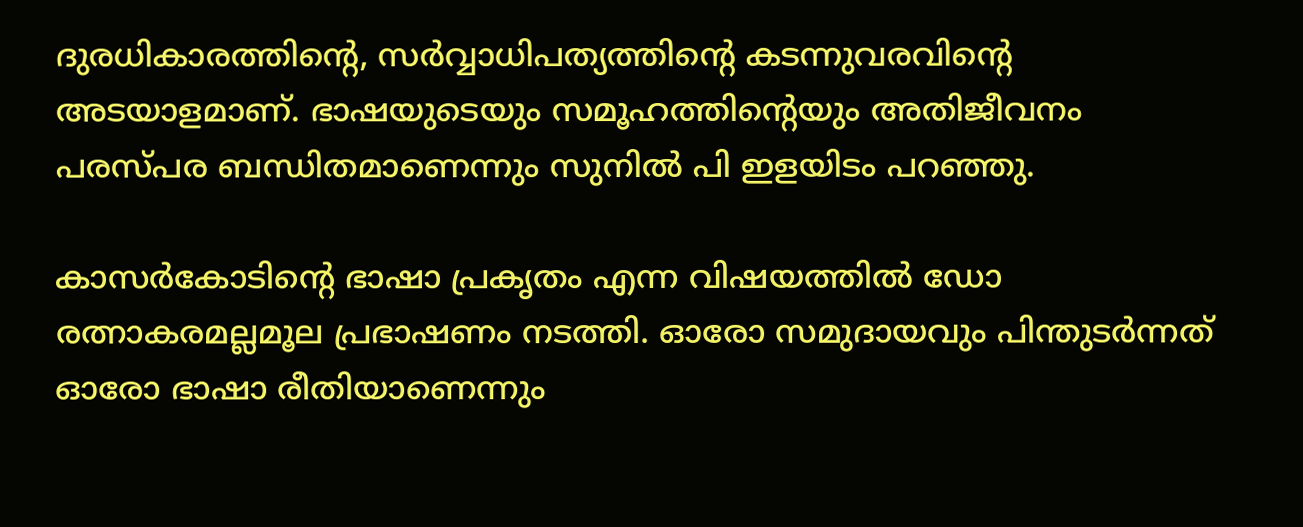ദുരധികാരത്തിന്റെ, സർവ്വാധിപത്യത്തിന്റെ കടന്നുവരവിന്റെ അടയാളമാണ്. ഭാഷയുടെയും സമൂഹത്തിന്റെയും അതിജീവനം പരസ്പര ബന്ധിതമാണെന്നും സുനിൽ പി ഇളയിടം പറഞ്ഞു.

കാസർകോടിന്റെ ഭാഷാ പ്രകൃതം എന്ന വിഷയത്തിൽ ഡോ രത്നാകരമല്ലമൂല പ്രഭാഷണം നടത്തി. ഓരോ സമുദായവും പിന്തുടർന്നത് ഓരോ ഭാഷാ രീതിയാണെന്നും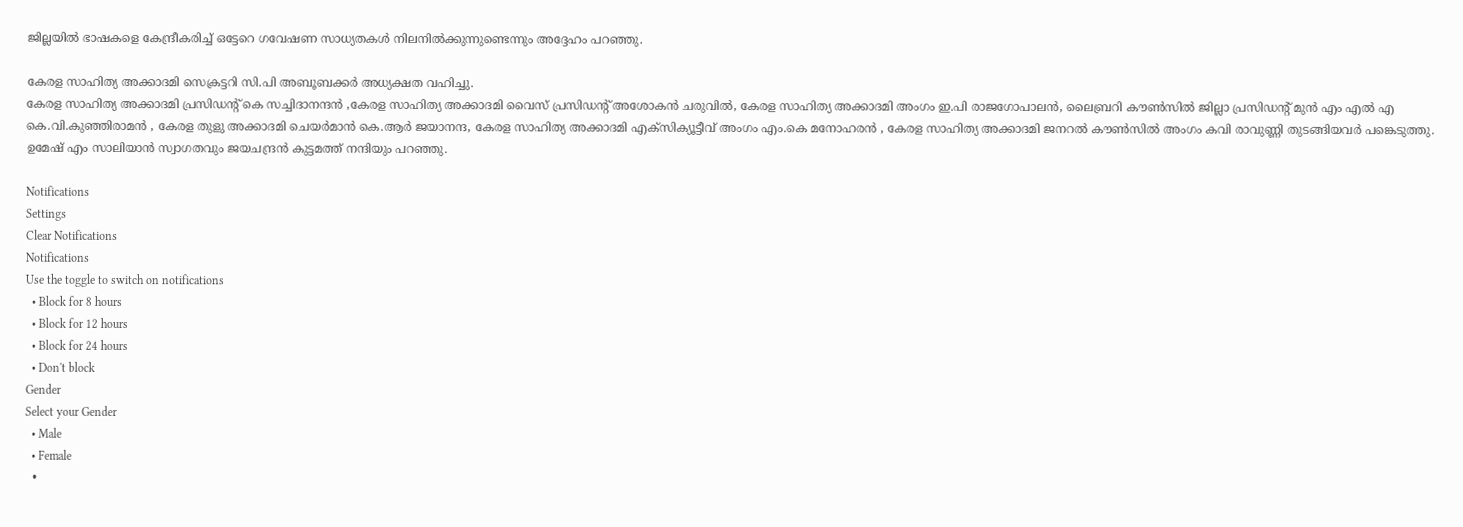ജില്ലയിൽ ഭാഷകളെ കേന്ദ്രീകരിച്ച് ഒട്ടേറെ ഗവേഷണ സാധ്യതകൾ നിലനിൽക്കുന്നുണ്ടെന്നും അദ്ദേഹം പറഞ്ഞു.

കേരള സാഹിത്യ അക്കാദമി സെക്രട്ടറി സി.പി അബൂബക്കർ അധ്യക്ഷത വഹിച്ചു.
കേരള സാഹിത്യ അക്കാദമി പ്രസിഡന്റ് കെ സച്ചിദാനന്ദൻ ,കേരള സാഹിത്യ അക്കാദമി വൈസ് പ്രസിഡന്റ് അശോകൻ ചരുവിൽ, കേരള സാഹിത്യ അക്കാദമി അംഗം ഇ.പി രാജഗോപാലൻ, ലൈബ്രറി കൗൺസിൽ ജില്ലാ പ്രസിഡന്റ് മുൻ എം എൽ എ കെ.വി.കുഞ്ഞിരാമൻ , കേരള തുളു അക്കാദമി ചെയർമാൻ കെ.ആർ ജയാനന്ദ, കേരള സാഹിത്യ അക്കാദമി എക്സിക്യൂട്ടീവ് അംഗം എം.കെ മനോഹരൻ , കേരള സാഹിത്യ അക്കാദമി ജനറൽ കൗൺസിൽ അംഗം കവി രാവുണ്ണി തുടങ്ങിയവർ പങ്കെടുത്തു. ഉമേഷ് എം സാലിയാൻ സ്വാഗതവും ജയചന്ദ്രൻ കുട്ടമത്ത് നന്ദിയും പറഞ്ഞു.

Notifications
Settings
Clear Notifications
Notifications
Use the toggle to switch on notifications
  • Block for 8 hours
  • Block for 12 hours
  • Block for 24 hours
  • Don't block
Gender
Select your Gender
  • Male
  • Female
  •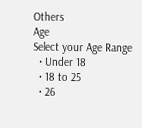Others
Age
Select your Age Range
  • Under 18
  • 18 to 25
  • 26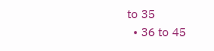to 35
  • 36 to 45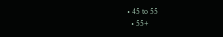• 45 to 55
  • 55+